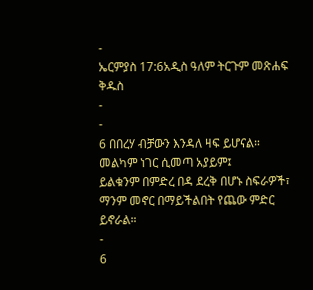-
ኤርምያስ 17:6አዲስ ዓለም ትርጉም መጽሐፍ ቅዱስ
-
-
6 በበረሃ ብቻውን እንዳለ ዛፍ ይሆናል።
መልካም ነገር ሲመጣ አያይም፤
ይልቁንም በምድረ በዳ ደረቅ በሆኑ ስፍራዎች፣
ማንም መኖር በማይችልበት የጨው ምድር ይኖራል።
-
6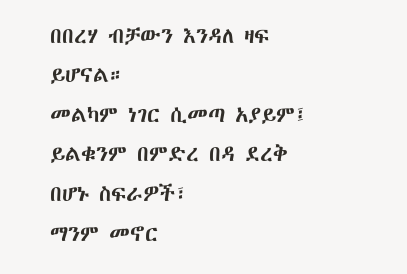በበረሃ ብቻውን እንዳለ ዛፍ ይሆናል።
መልካም ነገር ሲመጣ አያይም፤
ይልቁንም በምድረ በዳ ደረቅ በሆኑ ስፍራዎች፣
ማንም መኖር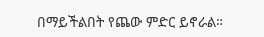በማይችልበት የጨው ምድር ይኖራል።